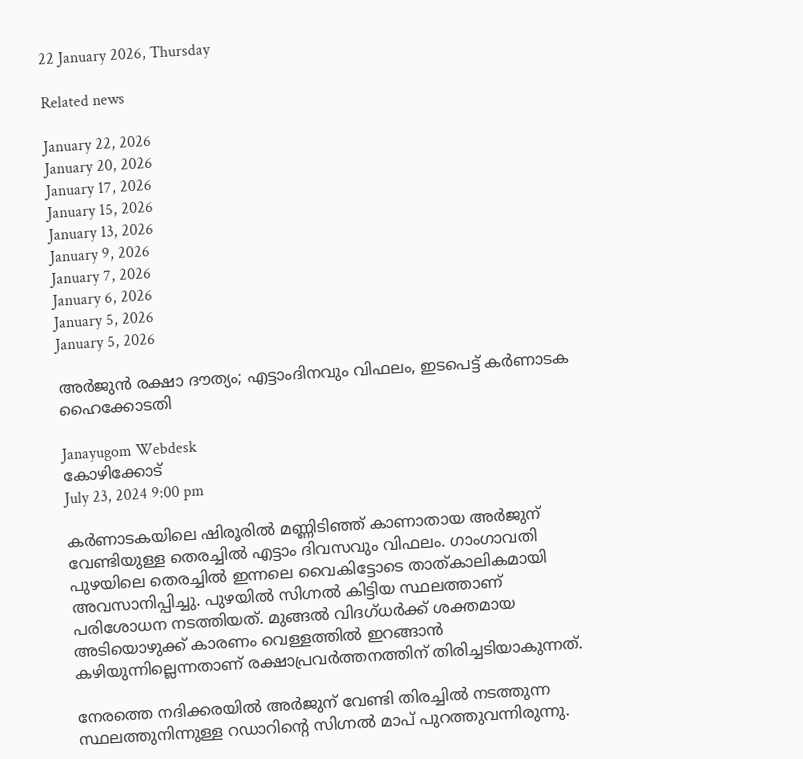22 January 2026, Thursday

Related news

January 22, 2026
January 20, 2026
January 17, 2026
January 15, 2026
January 13, 2026
January 9, 2026
January 7, 2026
January 6, 2026
January 5, 2026
January 5, 2026

അർജുൻ രക്ഷാ ദൗത്യം; എട്ടാംദിനവും വിഫലം, ഇടപെട്ട് കർണാടക ഹൈക്കോടതി

Janayugom Webdesk
കോഴിക്കോട്
July 23, 2024 9:00 pm

കര്‍ണാടകയിലെ ഷിരൂരില്‍ മണ്ണിടിഞ്ഞ് കാണാതായ അർജുന് വേണ്ടിയുള്ള തെരച്ചിൽ എട്ടാം ദിവസവും വിഫലം. ഗാംഗാവതി പുഴയിലെ തെരച്ചിൽ ഇന്നലെ വൈകിട്ടോടെ താത്കാലികമായി അവസാനിപ്പിച്ചു. പുഴയിൽ സിഗ്നൽ കിട്ടിയ സ്ഥലത്താണ് പരിശോധന നടത്തിയത്. മുങ്ങൽ വിദഗ്ധർക്ക് ശക്തമായ അടിയൊഴുക്ക് കാരണം വെള്ളത്തിൽ ഇറങ്ങാൻ കഴിയുന്നില്ലെന്നതാണ് രക്ഷാപ്രവര്‍ത്തനത്തിന് തിരിച്ചടിയാകുന്നത്.

നേരത്തെ നദിക്കരയിൽ അർജുന് വേണ്ടി തിരച്ചിൽ നടത്തുന്ന സ്ഥലത്തുനിന്നുള്ള റഡാറിന്റെ സിഗ്നൽ മാപ് പുറത്തുവന്നിരുന്നു.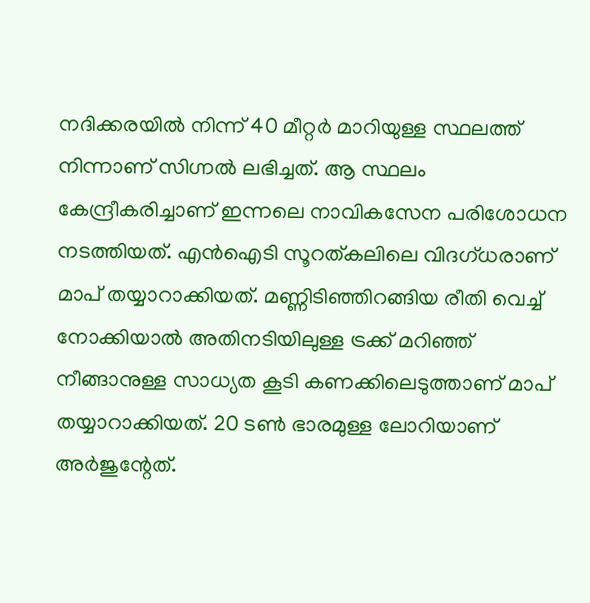നദിക്കരയിൽ നിന്ന് 40 മീറ്റർ മാറിയുള്ള സ്ഥലത്ത് നിന്നാണ് സിഗ്നൽ ലഭിച്ചത്. ആ സ്ഥലം കേന്ദ്രീകരിച്ചാണ് ഇന്നലെ നാവികസേന പരിശോധന നടത്തിയത്. എൻഐടി സൂറത്കലിലെ വിദഗ്ധരാണ് മാപ് തയ്യാറാക്കിയത്. മണ്ണിടി‍ഞ്ഞിറങ്ങിയ രീതി വെച്ച് നോക്കിയാൽ അതിനടിയിലുള്ള ട്രക്ക് മറിഞ്ഞ് നീങ്ങാനുള്ള സാധ്യത കൂടി കണക്കിലെടുത്താണ് മാപ് തയ്യാറാക്കിയത്. 20 ടൺ ഭാരമുള്ള ലോറിയാണ് അർജുന്റേത്.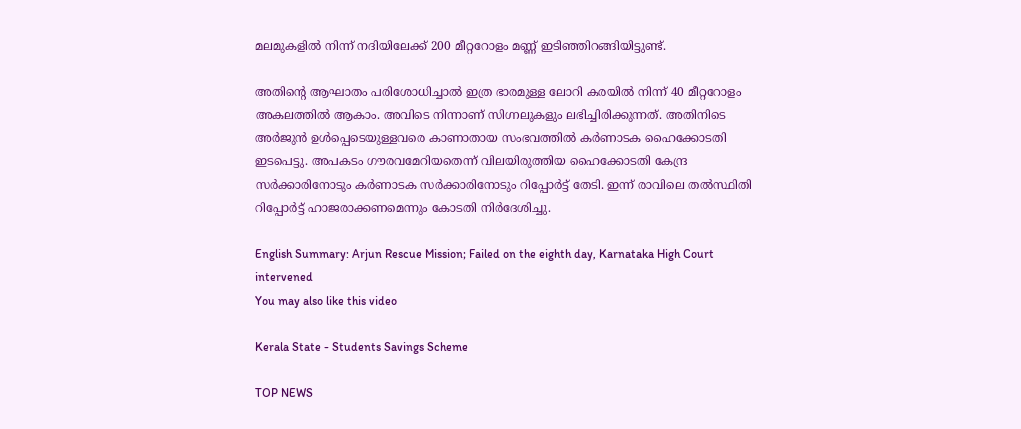മലമുകളിൽ നിന്ന് നദിയിലേക്ക് 200 മീറ്ററോളം മണ്ണ് ഇ‍ടിഞ്ഞിറങ്ങിയിട്ടുണ്ട്.

അതിന്റെ ആഘാതം പരിശോധിച്ചാൽ ഇത്ര ഭാരമുള്ള ലോറി കരയിൽ നിന്ന് 40 മീറ്ററോളം അകലത്തിൽ ആകാം. അവിടെ നിന്നാണ് സിഗ്നലുകളും ലഭിച്ചിരിക്കുന്നത്. അതിനിടെ അർജുൻ ഉള്‍പ്പെടെയുള്ളവരെ കാണാതായ സംഭവത്തിൽ കർണാടക ഹൈക്കോടതി ഇടപെട്ടു. അപകടം ഗൗരവമേറിയതെന്ന് വിലയിരുത്തിയ ഹൈക്കോടതി കേന്ദ്ര സർക്കാരിനോടും കർണാടക സർക്കാരിനോടും റിപ്പോർട്ട് തേടി. ഇന്ന് രാവിലെ തൽസ്ഥിതി റിപ്പോർട്ട് ഹാജരാക്കണമെന്നും കോടതി നിർദേശിച്ചു.

English Summary: Arjun Rescue Mission; Failed on the eighth day, Karnataka High Court intervened
You may also like this video

Kerala State - Students Savings Scheme

TOP NEWS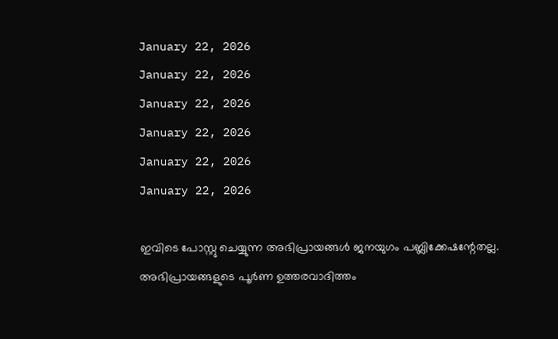January 22, 2026
January 22, 2026
January 22, 2026
January 22, 2026
January 22, 2026
January 22, 2026

ഇവിടെ പോസ്റ്റു ചെയ്യുന്ന അഭിപ്രായങ്ങള്‍ ജനയുഗം പബ്ലിക്കേഷന്റേതല്ല. അഭിപ്രായങ്ങളുടെ പൂര്‍ണ ഉത്തരവാദിത്തം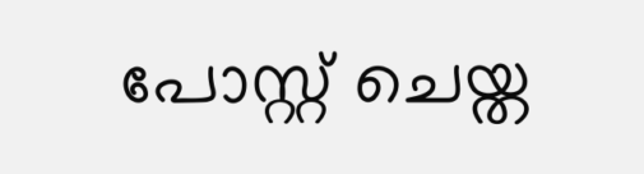പോസ്റ്റ് ചെയ്ത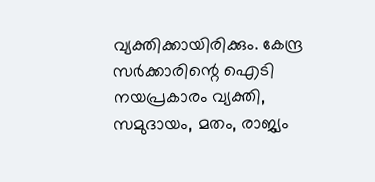വ്യക്തിക്കായിരിക്കും. കേന്ദ്ര സര്‍ക്കാരിന്റെ ഐടി നയപ്രകാരം വ്യക്തി, സമുദായം, മതം, രാജ്യം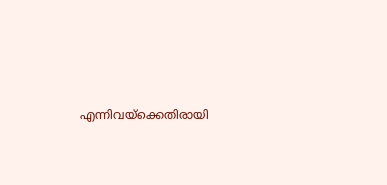എന്നിവയ്‌ക്കെതിരായി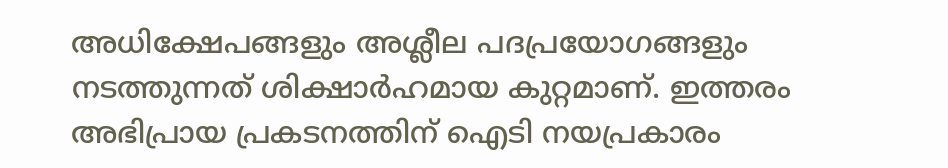അധിക്ഷേപങ്ങളും അശ്ലീല പദപ്രയോഗങ്ങളും നടത്തുന്നത് ശിക്ഷാര്‍ഹമായ കുറ്റമാണ്. ഇത്തരം അഭിപ്രായ പ്രകടനത്തിന് ഐടി നയപ്രകാരം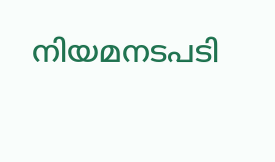നിയമനടപടി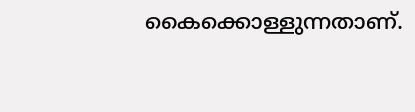കൈക്കൊള്ളുന്നതാണ്.